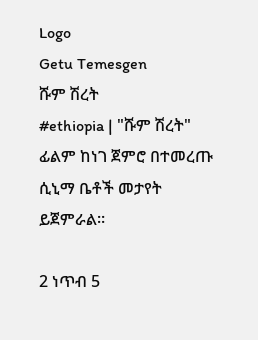Logo
Getu Temesgen
ሹም ሽረት
#ethiopia | "ሹም ሽረት" ፊልም ከነገ ጀምሮ በተመረጡ ሲኒማ ቤቶች መታየት ይጀምራል።

2 ነጥብ 5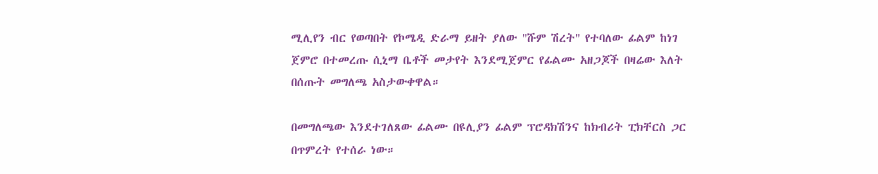ሚሊየን ብር የወጣበት የኮሜዲ ድራማ ይዘት ያለው "ሹም ሽረት" የተባለው ፊልም ከነገ ጀምሮ በተመረጡ ሲኒማ ቤቶች መታየት እንደሚጀምር የፊልሙ አዘጋጆች በዛሬው እለት በሰጡት መግለጫ አስታውቀዋል።

በመግለጫው እንደተገለጸው ፊልሙ በዩሊያን ፊልም ፕሮዳክሽንና ከክብሪት ፒክቸርስ ጋር በጥምረት የተሰራ ነው።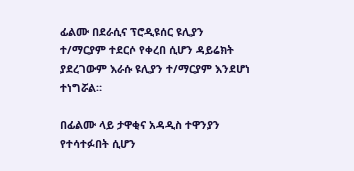ፊልሙ በደራሲና ፕሮዲዩሰር ዩሊያን ተ/ማርያም ተደርሶ የቀረበ ሲሆን ዳይሬክት ያደረገውም እራሱ ዩሊያን ተ/ማርያም እንደሆነ ተነግሯል።

በፊልሙ ላይ ታዋቂና አዳዲስ ተዋንያን የተሳተፉበት ሲሆን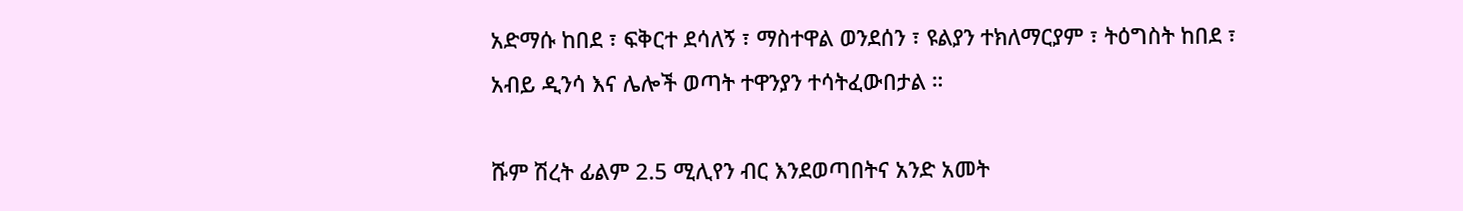አድማሱ ከበደ ፣ ፍቅርተ ደሳለኝ ፣ ማስተዋል ወንደሰን ፣ ዩልያን ተክለማርያም ፣ ትዕግስት ከበደ ፣ አብይ ዲንሳ እና ሌሎች ወጣት ተዋንያን ተሳትፈውበታል ።

ሹም ሽረት ፊልም 2.5 ሚሊየን ብር እንደወጣበትና አንድ አመት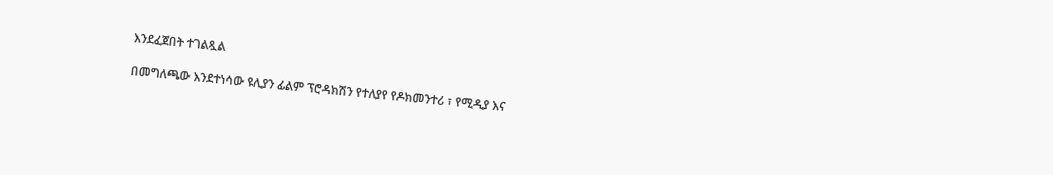እንደፈጀበት ተገልጿል

በመግለጫው እንደተነሳው ዩሊያን ፊልም ፕሮዳክሽን የተለያየ የዶክመንተሪ ፣ የሚዲያ እና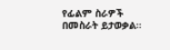የፊልም ስራዎች በመስራት ይታወቃል።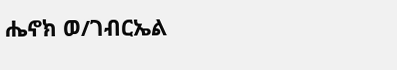ሔኖክ ወ/ገብርኤል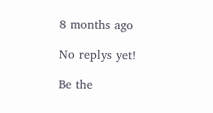8 months ago

No replys yet!

Be the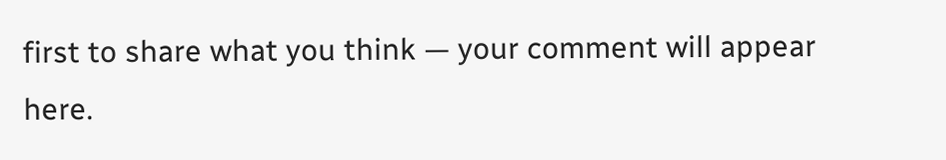first to share what you think — your comment will appear here.